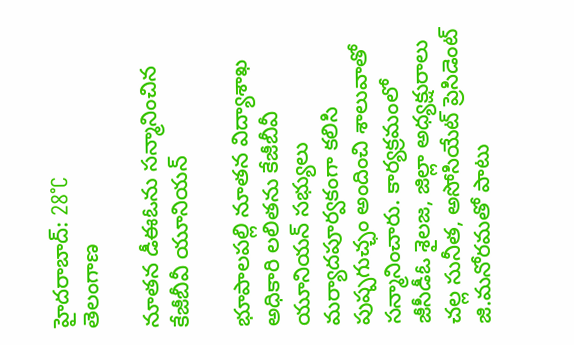హైదరాబాద్: 28°C
తెలంగాణ

నూతన డీఈఓను సన్మానించిన కేజీబీవీ యూనియన్‌

భూపాలపల్లి నూతన విద్యాశాఖ అధికారి లలితను కేజీబీవీ యూనియన్‌ సభ్యులు మర్యాదపూర్వకంగా కలిసి పుష్పగుచ్ఛం అందించి శాలువాతో సన్మానించారు. కార్యక్రమంలో జీసీడీఓ శైలజ, జిల్లా అధ్యక్షురాలు చల్ల సునీత, అసోసియేట్‌ ప్రెసిడెంట్‌ జి.మనోరమతో పాటు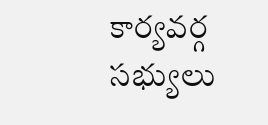కార్యవర్గ సభ్యులు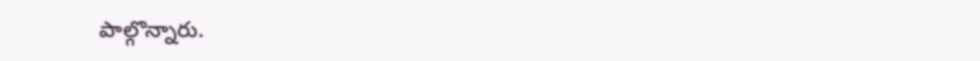పాల్గొన్నారు.